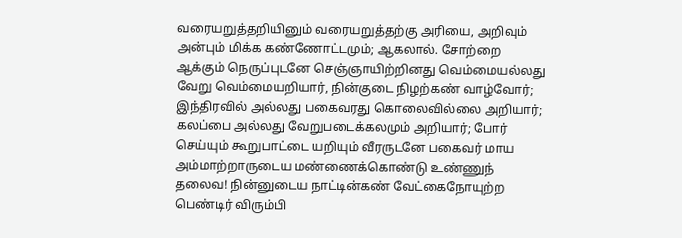வரையறுத்தறியினும் வரையறுத்தற்கு அரியை, அறிவும் அன்பும் மிக்க கண்ணோட்டமும்; ஆகலால். சோற்றை ஆக்கும் நெருப்புடனே செஞ்ஞாயிற்றினது வெம்மையல்லது வேறு வெம்மையறியார், நின்குடை நிழற்கண் வாழ்வோர்; இந்திரவில் அல்லது பகைவரது கொலைவில்லை அறியார்; கலப்பை அல்லது வேறுபடைக்கலமும் அறியார்; போர் செய்யும் கூறுபாட்டை யறியும் வீரருடனே பகைவர் மாய அம்மாற்றாருடைய மண்ணைக்கொண்டு உண்ணுந் தலைவ! நின்னுடைய நாட்டின்கண் வேட்கைநோயுற்ற பெண்டிர் விரும்பி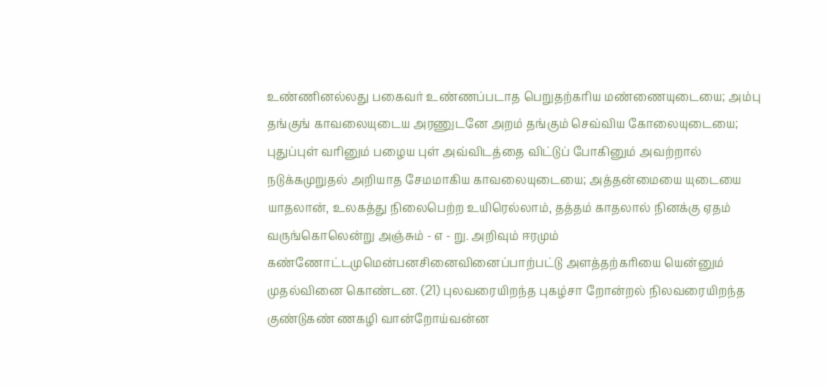உண்ணினல்லது பகைவர் உண்ணப்படாத பெறுதற்கரிய மண்ணையுடையை; அம்பு தங்குங் காவலையுடைய அரணுடனே அறம் தங்கும் செவ்விய கோலையுடையை; புதுப்புள் வரினும் பழைய புள் அவ்விடத்தை விட்டுப் போகினும் அவற்றால் நடுக்கமுறுதல் அறியாத சேமமாகிய காவலையுடையை; அத்தன்மையை யுடையை யாதலான், உலகத்து நிலைபெற்ற உயிரெல்லாம், தத்தம் காதலால் நினக்கு ஏதம் வருங்கொலென்று அஞ்சும் - எ - று. அறிவும் ஈரமும் கண்ணோட்டமுமென்பனசினைவினைப்பாற்பட்டு அளத்தற்கரியை யென்னும் முதல்வினை கொண்டன. (21) புலவரையிறந்த புகழ்சா றோன்றல் நிலவரையிறந்த குண்டுகண் ணகழி வான்றோய்வன்ன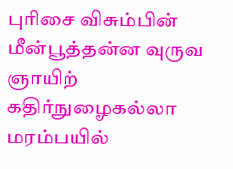புரிசை விசும்பின் மீன்பூத்தன்ன வுருவ ஞாயிற் கதிர்நுழைகல்லா மரம்பயில்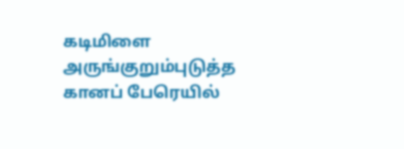கடிமிளை அருங்குறும்புடுத்த கானப் பேரெயில்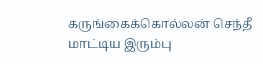கருங்கைக்கொல்லன் செந்தீ மாட்டிய இரும்பு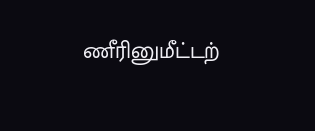ணீரினுமீட்டற்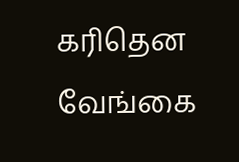கரிதென வேங்கை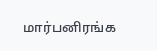மார்பனிரங்க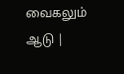வைகலும் ஆடு |